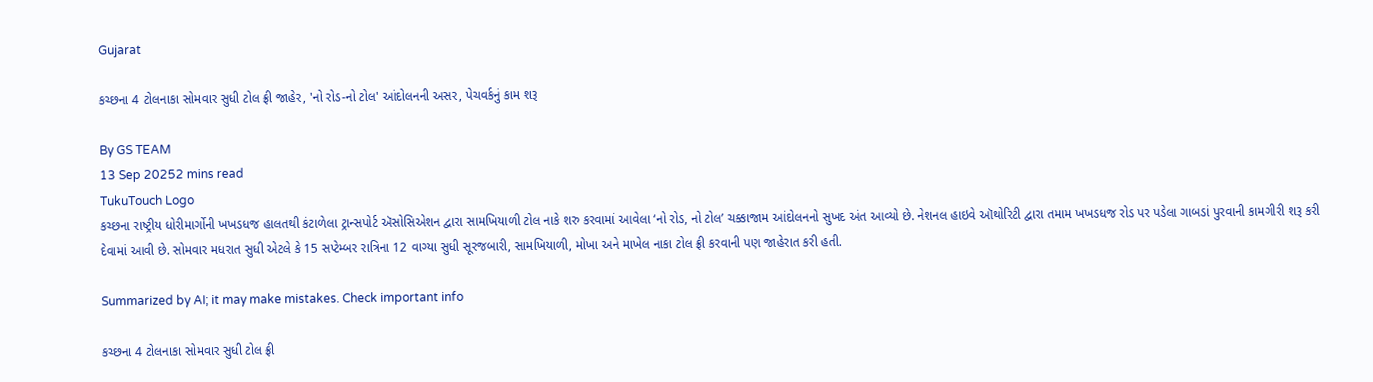Gujarat

કચ્છના 4 ટોલનાકા સોમવાર સુધી ટોલ ફ્રી જાહેર, 'નો રોડ-નો ટોલ' આંદોલનની અસર, પેચવર્કનું કામ શરૂ

By GS TEAM
13 Sep 20252 mins read
TukuTouch Logo
કચ્છના રાષ્ટ્રીય ધોરીમાર્ગોની ખખડધજ હાલતથી કંટાળેલા ટ્રાન્સપોર્ટ ઍસોસિએશન દ્વારા સામખિયાળી ટોલ નાકે શરુ કરવામાં આવેલા ‘નો રોડ, નો ટોલ’ ચક્કાજામ આંદોલનનો સુખદ અંત આવ્યો છે. નેશનલ હાઇવે ઑથોરિટી દ્વારા તમામ ખખડધજ રોડ પર પડેલા ગાબડાં પુરવાની કામગીરી શરૂ કરી દેવામાં આવી છે. સોમવાર મધરાત સુધી એટલે કે 15 સપ્ટેમ્બર રાત્રિના 12 વાગ્યા સુધી સૂરજબારી, સામખિયાળી, મોખા અને માખેલ નાકા ટોલ ફ્રી કરવાની પણ જાહેરાત કરી હતી.

Summarized by AI; it may make mistakes. Check important info

કચ્છના 4 ટોલનાકા સોમવાર સુધી ટોલ ફ્રી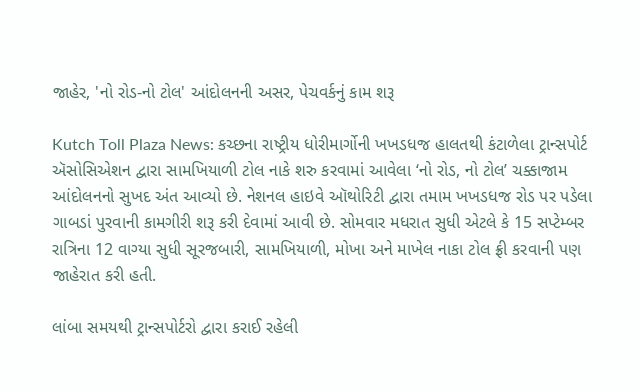જાહેર, 'નો રોડ-નો ટોલ' આંદોલનની અસર, પેચવર્કનું કામ શરૂ

Kutch Toll Plaza News: કચ્છના રાષ્ટ્રીય ધોરીમાર્ગોની ખખડધજ હાલતથી કંટાળેલા ટ્રાન્સપોર્ટ ઍસોસિએશન દ્વારા સામખિયાળી ટોલ નાકે શરુ કરવામાં આવેલા ‘નો રોડ, નો ટોલ’ ચક્કાજામ આંદોલનનો સુખદ અંત આવ્યો છે. નેશનલ હાઇવે ઑથોરિટી દ્વારા તમામ ખખડધજ રોડ પર પડેલા ગાબડાં પુરવાની કામગીરી શરૂ કરી દેવામાં આવી છે. સોમવાર મધરાત સુધી એટલે કે 15 સપ્ટેમ્બર રાત્રિના 12 વાગ્યા સુધી સૂરજબારી, સામખિયાળી, મોખા અને માખેલ નાકા ટોલ ફ્રી કરવાની પણ જાહેરાત કરી હતી.

લાંબા સમયથી ટ્રાન્સપોર્ટરો દ્વારા કરાઈ રહેલી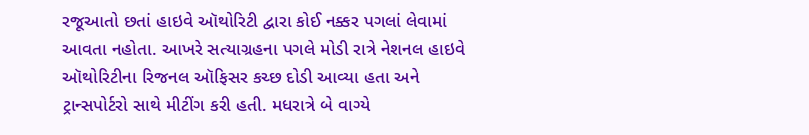રજૂઆતો છતાં હાઇવે ઑથોરિટી દ્વારા કોઈ નક્કર પગલાં લેવામાં આવતા નહોતા. આખરે સત્યાગ્રહના પગલે મોડી રાત્રે નેશનલ હાઇવે ઑથોરિટીના રિજનલ ઑફિસર કચ્છ દોડી આવ્યા હતા અને ટ્રાન્સપોર્ટરો સાથે મીટીંગ કરી હતી. મધરાત્રે બે વાગ્યે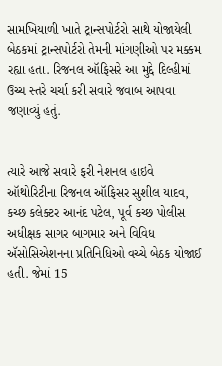સામખિયાળી ખાતે ટ્રાન્સપોર્ટરો સાથે યોજાયેલી બેઠકમાં ટ્રાન્સપોર્ટરો તેમની માંગણીઓ પર મક્કમ રહ્યા હતા. રિજનલ ઑફિસરે આ મુદ્દે દિલ્હીમાં ઉચ્ચ સ્તરે ચર્ચા કરી સવારે જવાબ આપવા જણાવ્યું હતું.


ત્યારે આજે સવારે ફરી નેશનલ હાઇવે ઑથોરિટીના રિજનલ ઑફિસર સુશીલ યાદવ, કચ્છ કલેક્ટર આનંદ પટેલ, પૂર્વ કચ્છ પોલીસ અધીક્ષક સાગર બાગમાર અને વિવિધ ઍસોસિએશનના પ્રતિનિધિઓ વચ્ચે બેઠક યોજાઈ હતી. જેમાં 15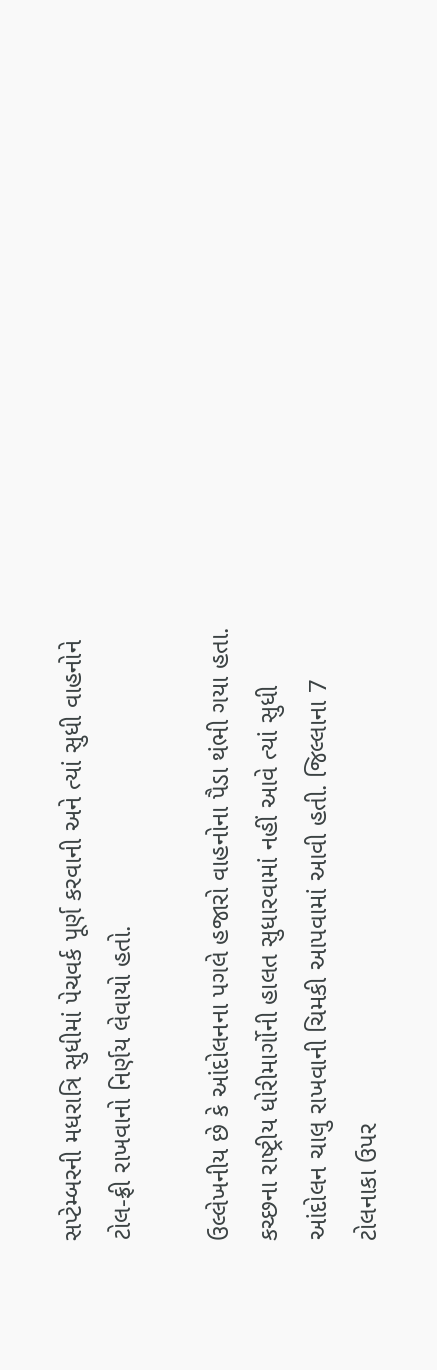સપ્ટેમ્બરની મધરાત્રિ સુધીમાં પેચવર્ક પૂર્ણ કરવાની અને ત્યાં સુધી વાહનોને ટોલ-ફ્રી રાખવાનો નિર્ણય લેવાયો હતો.

ઉલ્લેખનીય છે કે આંદોલનના પગલે હજારો વાહનોના પૈડા થંભી ગયા હતા. કચ્છના રાષ્ટ્રીય ધોરીમાર્ગોની હાલત સુધારવામાં નહીં આવે ત્યાં સુધી આંદોલન ચાલુ રાખવાની ચિમકી આપવામાં આવી હતી. જિલ્લાના 7 ટોલનાકા ઉપર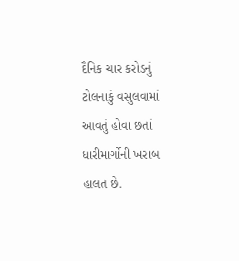દૈનિક ચાર કરોડનું ટોલનાકું વસુલવામાં આવતું હોવા છતાં ધારીમાર્ગોની ખરાબ હાલત છે.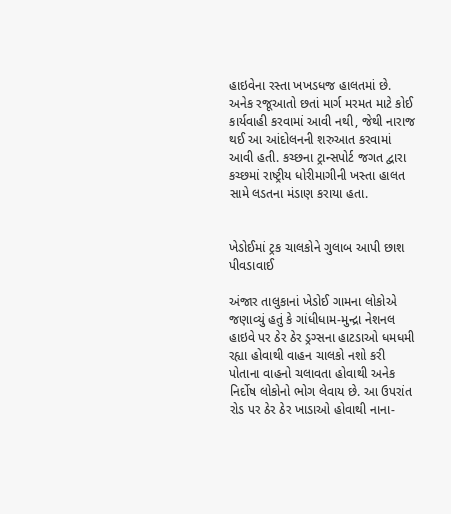હાઇવેના રસ્તા ખખડધજ હાલતમાં છે. અનેક રજૂઆતો છતાં માર્ગ મરમત માટે કોઈ કાર્યવાહી કરવામાં આવી નથી, જેથી નારાજ થઈ આ આંદોલનની શરુઆત કરવામાં આવી હતી. કચ્છના ટ્રાન્સપોર્ટ જગત દ્વારા કચ્છમાં રાષ્ટ્રીય ધોરીમાગીની ખસ્તા હાલત સામે લડતના મંડાણ કરાયા હતા.


ખેડોઈમાં ટ્રક ચાલકોને ગુલાબ આપી છાશ પીવડાવાઈ

અંજાર તાલુકાનાં ખેડોઈ ગામના લોકોએ જણાવ્યું હતું કે ગાંધીધામ-મુન્દ્રા નેશનલ હાઇવે પર ઠેર ઠેર ડ્રગ્સના હાટડાઓ ધમધમી રહ્યા હોવાથી વાહન ચાલકો નશો કરી પોતાના વાહનો ચલાવતા હોવાથી અનેક નિર્દોષ લોકોનો ભોગ લેવાય છે. આ ઉપરાંત રોડ પર ઠેર ઠેર ખાડાઓ હોવાથી નાના-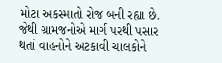મોટા અકસ્માતો રોજ બની રહ્યા છે. જેથી ગ્રામજનોએ માર્ગ પરથી પસાર થતાં વાહનોને અટકાવી ચાલકોને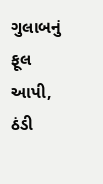ગુલાબનું ફૂલ આપી, ઠંડી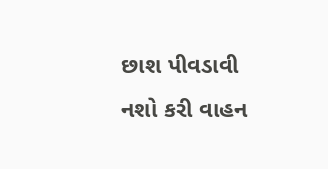છાશ પીવડાવી નશો કરી વાહન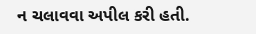ન ચલાવવા અપીલ કરી હતી.